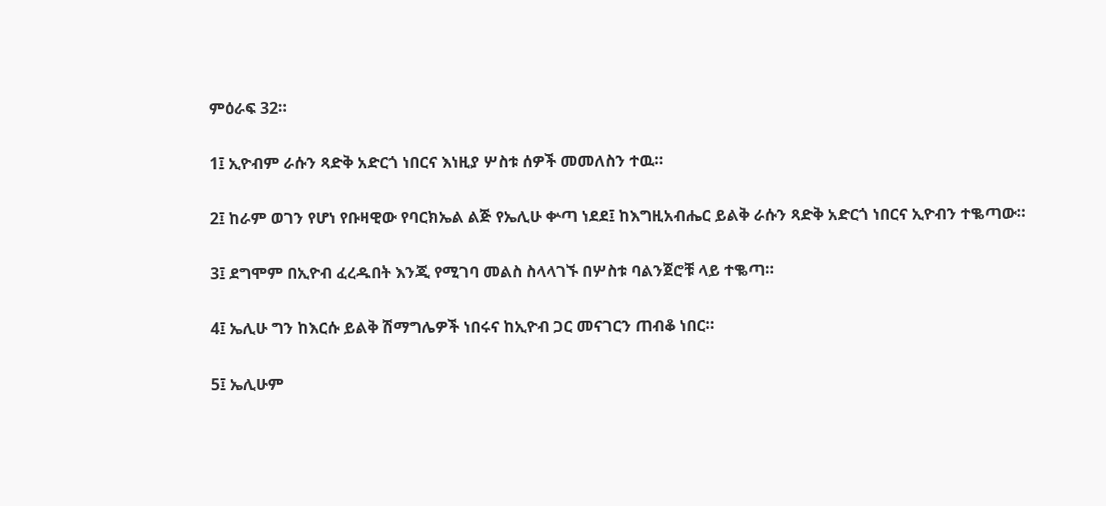ምዕራፍ 32።

1፤ ኢዮብም ራሱን ጻድቅ አድርጎ ነበርና እነዚያ ሦስቱ ሰዎች መመለስን ተዉ።

2፤ ከራም ወገን የሆነ የቡዛዊው የባርክኤል ልጅ የኤሊሁ ቍጣ ነደደ፤ ከእግዚአብሔር ይልቅ ራሱን ጻድቅ አድርጎ ነበርና ኢዮብን ተቈጣው።

3፤ ደግሞም በኢዮብ ፈረዱበት እንጂ የሚገባ መልስ ስላላገኙ በሦስቱ ባልንጀሮቹ ላይ ተቈጣ።

4፤ ኤሊሁ ግን ከእርሱ ይልቅ ሽማግሌዎች ነበሩና ከኢዮብ ጋር መናገርን ጠብቆ ነበር።

5፤ ኤሊሁም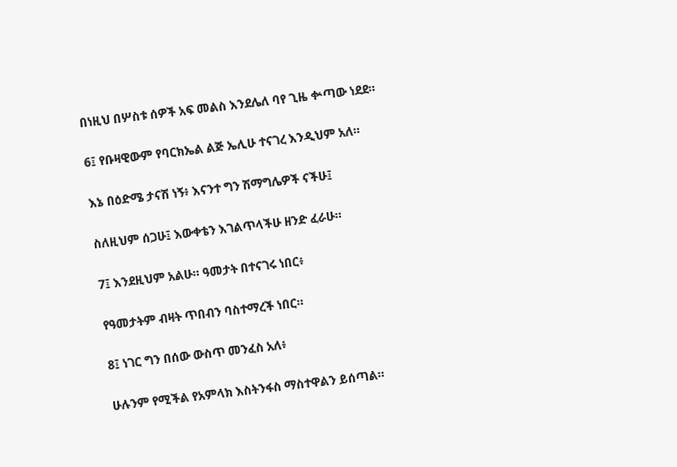በነዚህ በሦስቱ ሰዎች አፍ መልስ እንደሌለ ባየ ጊዜ ቍጣው ነደደ።

6፤ የቡዛዊውም የባርክኤል ልጅ ኤሊሁ ተናገረ እንዲህም አለ።

እኔ በዕድሜ ታናሽ ነኝ፥ እናንተ ግን ሽማግሌዎች ናችሁ፤

ስለዚህም ሰጋሁ፤ እውቀቴን እገልጥላችሁ ዘንድ ፈራሁ።

7፤ እንደዚህም አልሁ። ዓመታት በተናገሩ ነበር፥

የዓመታትም ብዛት ጥበብን ባስተማረች ነበር።

8፤ ነገር ግን በሰው ውስጥ መንፈስ አለ፥

ሁሉንም የሚችል የአምላክ እስትንፋስ ማስተዋልን ይሰጣል።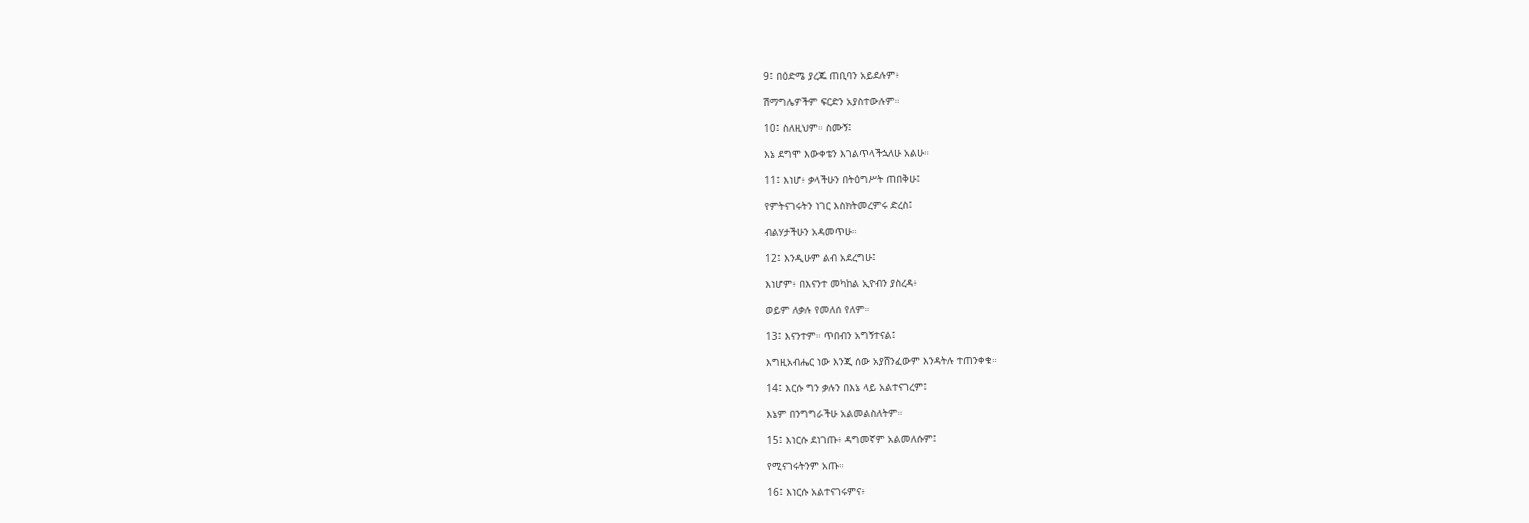9፤ በዕድሜ ያረጁ ጠቢባን አይደሉም፥

ሽማግሌዎችም ፍርድን አያስተውሉም።

10፤ ስለዚህም። ስሙኝ፤

እኔ ደግሞ እውቀቴን እገልጥላችኋለሁ አልሁ።

11፤ እነሆ፥ ቃላችሁን በትዕግሥት ጠበቅሁ፤

የምትናገሩትን ነገር እስክትመረምሩ ድረስ፤

ብልሃታችሁን አዳመጥሁ።

12፤ እንዲሁም ልብ አደረግሁ፤

እነሆም፥ በእናንተ መካከል ኢዮብን ያስረዳ፥

ወይም ለቃሉ የመለሰ የለም።

13፤ እናንተም። ጥበብን አግኝተናል፤

እግዚአብሔር ነው እንጂ ሰው አያሸንፈውም እንዳትሉ ተጠንቀቁ።

14፤ እርሱ ግን ቃሉን በእኔ ላይ አልተናገረም፤

እኔም በንግግራችሁ አልመልስለትም።

15፤ እነርሱ ደነገጡ፥ ዳግመኛም አልመለሱም፤

የሚናገሩትንም አጡ።

16፤ እነርሱ አልተናገሩምና፥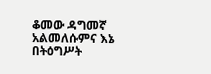ቆመው ዳግመኛ አልመለሱምና እኔ በትዕግሥት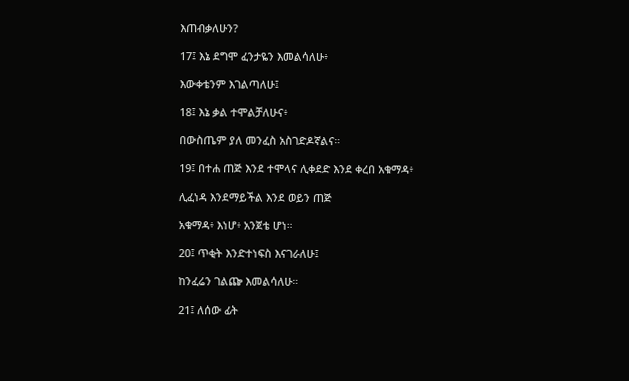እጠብቃለሁን?

17፤ እኔ ደግሞ ፈንታዬን እመልሳለሁ፥

እውቀቴንም እገልጣለሁ፤

18፤ እኔ ቃል ተሞልቻለሁና፥

በውስጤም ያለ መንፈስ አስገድዶኛልና።

19፤ በተሐ ጠጅ እንደ ተሞላና ሊቀደድ እንደ ቀረበ አቁማዳ፥

ሊፈነዳ እንደማይችል እንደ ወይን ጠጅ

አቁማዳ፥ እነሆ፥ አንጀቴ ሆነ።

20፤ ጥቂት እንድተነፍስ እናገራለሁ፤

ከንፈሬን ገልጬ እመልሳለሁ።

21፤ ለሰው ፊት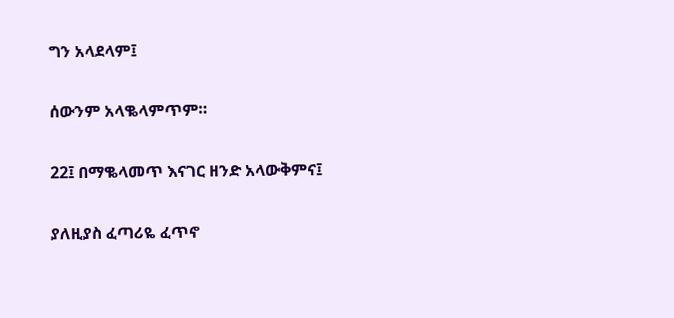ግን አላደላም፤

ሰውንም አላቈላምጥም።

22፤ በማቈላመጥ እናገር ዘንድ አላውቅምና፤

ያለዚያስ ፈጣሪዬ ፈጥኖ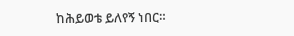ከሕይወቴ ይለየኝ ነበር።